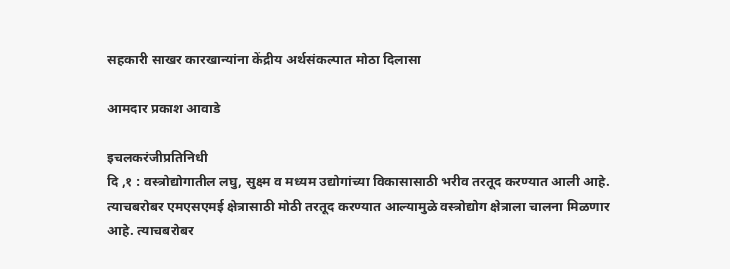सहकारी साखर कारखान्यांना केंद्रीय अर्थसंकल्पात मोठा दिलासा

आमदार प्रकाश आवाडे

इचलकरंजीप्रतिनिधी
दि ,१ : वस्त्रोद्योगातील लघु, सुक्ष्म व मध्यम उद्योगांच्या विकासासाठी भरीव तरतूद करण्यात आली आहे. त्याचबरोबर एमएसएमई क्षेत्रासाठी मोठी तरतूद करण्यात आल्यामुळे वस्त्रोद्योग क्षेत्राला चालना मिळणार आहे. त्याचबरोबर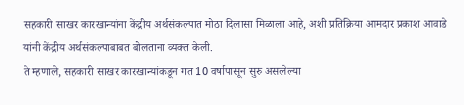सहकारी साखर कारखान्यांना केंद्रीय अर्थसंकल्पात मोठा दिलासा मिळाला आहे, अशी प्रतिक्रिया आमदार प्रकाश आवाडे यांनी केंद्रीय अर्थसंकल्पाबाबत बोलताना व्यक्त केली.
ते म्हणाले, सहकारी साखर कारखान्यांकडून गत 10 वर्षापासून सुरु असलेल्या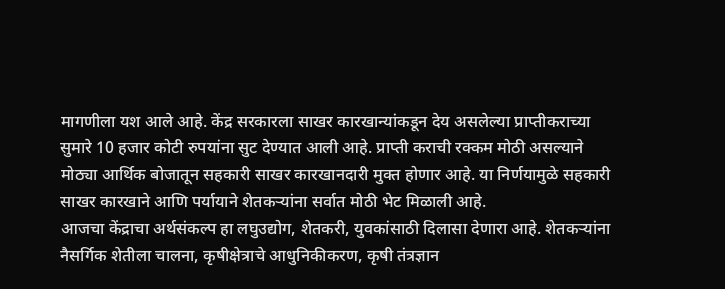मागणीला यश आले आहे. केंद्र सरकारला साखर कारखान्यांकडून देय असलेल्या प्राप्तीकराच्या सुमारे 10 हजार कोटी रुपयांना सुट देण्यात आली आहे. प्राप्ती कराची रक्कम मोठी असल्याने मोठ्या आर्थिक बोजातून सहकारी साखर कारखानदारी मुक्त होणार आहे. या निर्णयामुळे सहकारी साखर कारखाने आणि पर्यायाने शेतकर्‍यांना सर्वात मोठी भेट मिळाली आहे.
आजचा केंद्राचा अर्थसंकल्प हा लघुउद्योग, शेतकरी, युवकांसाठी दिलासा देणारा आहे. शेतकर्‍यांना नैसर्गिक शेतीला चालना, कृषीक्षेत्राचे आधुनिकीकरण, कृषी तंत्रज्ञान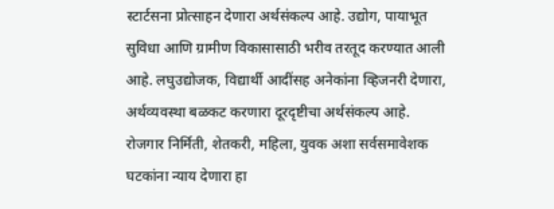स्टार्टसना प्रोत्साहन देणारा अर्थसंकल्प आहे. उद्योग, पायाभूत सुविधा आणि ग्रामीण विकासासाठी भरीव तरतूद करण्यात आली आहे. लघुउद्योजक, विद्यार्थी आदींसह अनेकांना व्हिजनरी देणारा, अर्थव्यवस्था बळकट करणारा दूरदृष्टीचा अर्थसंकल्प आहे. रोजगार निर्मिती, शेतकरी, महिला, युवक अशा सर्वसमावेशक घटकांना न्याय देणारा हा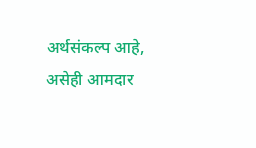अर्थसंकल्प आहे, असेही आमदार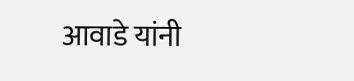आवाडे यांनी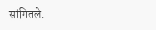सांगितले.